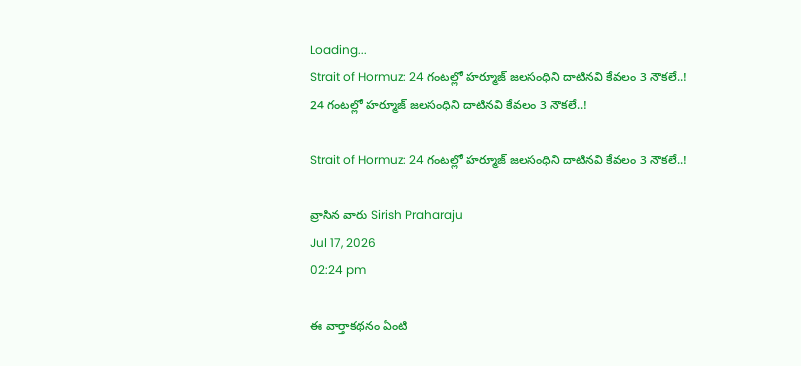Loading...
Strait of Hormuz: 24 గంటల్లో హర్మూజ్‌ జలసంధిని దాటినవి కేవలం 3 నౌకలే..!
24 గంటల్లో హర్మూజ్‌ జలసంధిని దాటినవి కేవలం 3 నౌకలే..!

Strait of Hormuz: 24 గంటల్లో హర్మూజ్‌ జలసంధిని దాటినవి కేవలం 3 నౌకలే..!

వ్రాసిన వారు Sirish Praharaju
Jul 17, 2026
02:24 pm

ఈ వార్తాకథనం ఏంటి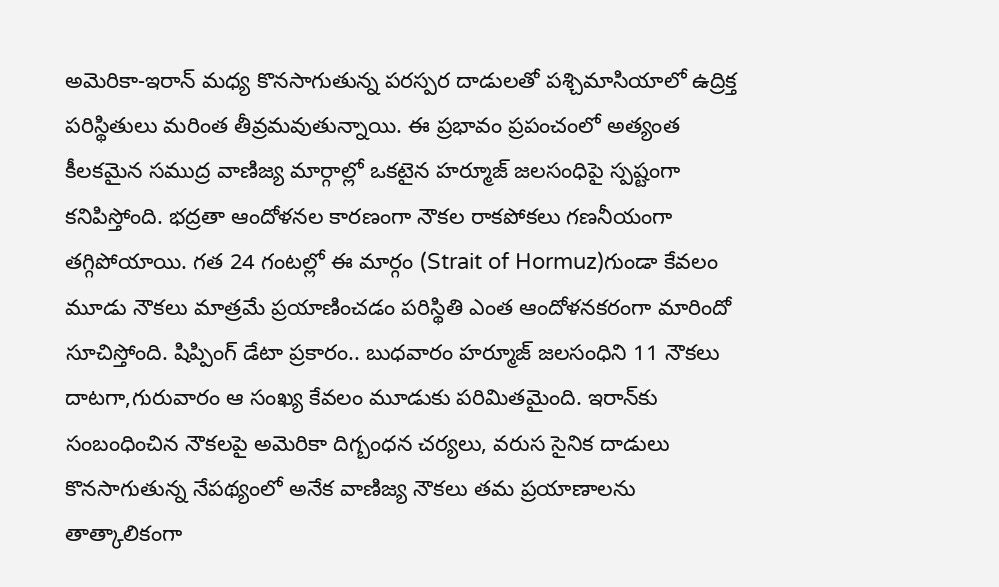అమెరికా-ఇరాన్‌ మధ్య కొనసాగుతున్న పరస్పర దాడులతో పశ్చిమాసియాలో ఉద్రిక్త పరిస్థితులు మరింత తీవ్రమవుతున్నాయి. ఈ ప్రభావం ప్రపంచంలో అత్యంత కీలకమైన సముద్ర వాణిజ్య మార్గాల్లో ఒకటైన హర్మూజ్‌ జలసంధిపై స్పష్టంగా కనిపిస్తోంది. భద్రతా ఆందోళనల కారణంగా నౌకల రాకపోకలు గణనీయంగా తగ్గిపోయాయి. గత 24 గంటల్లో ఈ మార్గం (Strait of Hormuz)గుండా కేవలం మూడు నౌకలు మాత్రమే ప్రయాణించడం పరిస్థితి ఎంత ఆందోళనకరంగా మారిందో సూచిస్తోంది. షిప్పింగ్‌ డేటా ప్రకారం.. బుధవారం హర్మూజ్‌ జలసంధిని 11 నౌకలు దాటగా,గురువారం ఆ సంఖ్య కేవలం మూడుకు పరిమితమైంది. ఇరాన్‌కు సంబంధించిన నౌకలపై అమెరికా దిగ్బంధన చర్యలు, వరుస సైనిక దాడులు కొనసాగుతున్న నేపథ్యంలో అనేక వాణిజ్య నౌకలు తమ ప్రయాణాలను తాత్కాలికంగా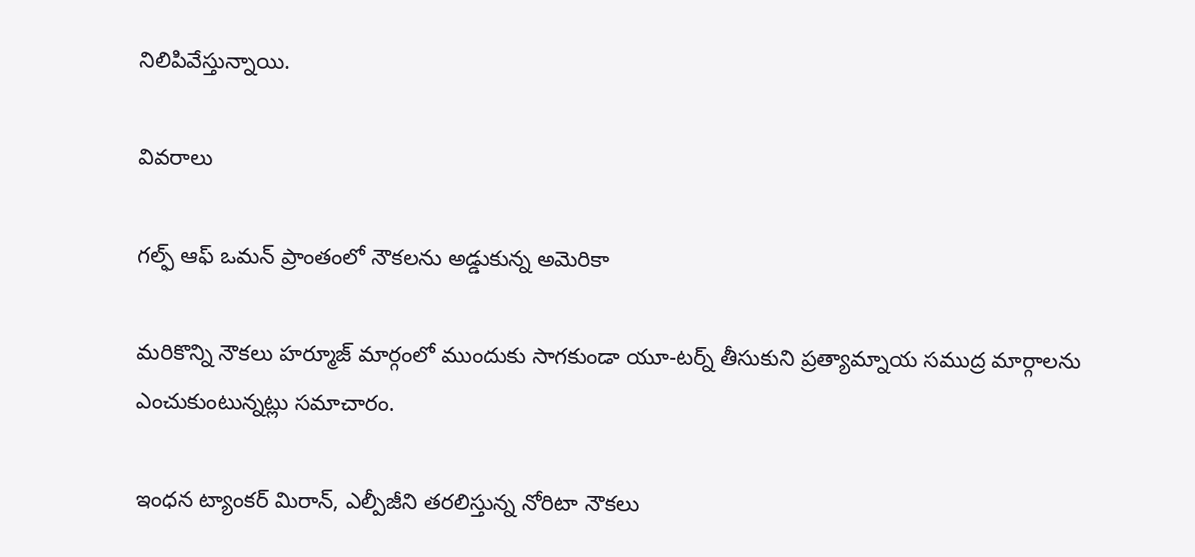నిలిపివేస్తున్నాయి.

వివరాలు

గల్ఫ్‌ ఆఫ్‌ ఒమన్‌ ప్రాంతంలో నౌకలను అడ్డుకున్న అమెరికా

మరికొన్ని నౌకలు హర్మూజ్‌ మార్గంలో ముందుకు సాగకుండా యూ-టర్న్‌ తీసుకుని ప్రత్యామ్నాయ సముద్ర మార్గాలను ఎంచుకుంటున్నట్లు సమాచారం.

ఇంధన ట్యాంకర్‌ మిరాన్, ఎల్పీజీని తరలిస్తున్న నోరిటా నౌకలు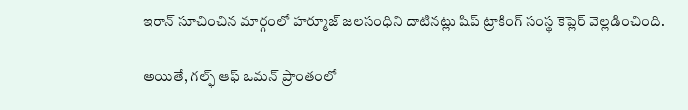ఇరాన్‌ సూచించిన మార్గంలో హర్మూజ్‌ జలసంధిని దాటినట్లు షిప్‌ ట్రాకింగ్‌ సంస్థ కెప్లెర్‌ వెల్లడించింది.

అయితే, గల్ఫ్‌ ఆఫ్‌ ఒమన్‌ ప్రాంతంలో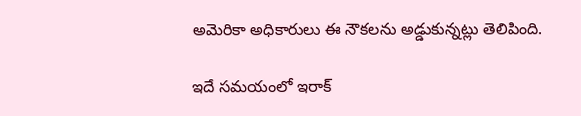అమెరికా అధికారులు ఈ నౌకలను అడ్డుకున్నట్లు తెలిపింది.

ఇదే సమయంలో ఇరాక్‌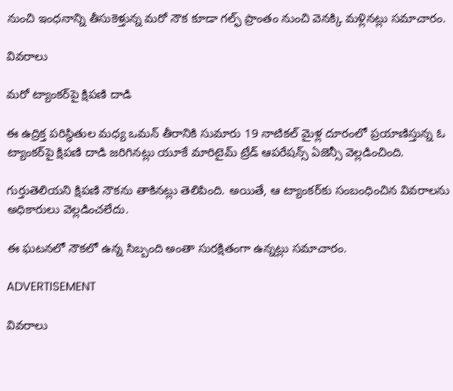నుంచి ఇంధనాన్ని తీసుకెళ్తున్న మరో నౌక కూడా గల్ఫ్‌ ప్రాంతం నుంచి వెనక్కి మళ్లినట్లు సమాచారం.

వివరాలు

మరో ట్యాంకర్‌పై క్షిపణి దాడి

ఈ ఉద్రిక్త పరిస్థితుల మధ్య ఒమన్‌ తీరానికి సుమారు 19 నాటికల్‌ మైళ్ల దూరంలో ప్రయాణిస్తున్న ఓ ట్యాంకర్‌పై క్షిపణి దాడి జరిగినట్లు యూకే మారిటైమ్‌ ట్రేడ్‌ ఆపరేషన్స్‌ ఏజెన్సీ వెల్లడించింది.

గుర్తుతెలియని క్షిపణి నౌకను తాకినట్లు తెలిపింది. అయితే, ఆ ట్యాంకర్‌కు సంబంధించిన వివరాలను అధికారులు వెల్లడించలేదు.

ఈ ఘటనలో నౌకలో ఉన్న సిబ్బంది అంతా సురక్షితంగా ఉన్నట్లు సమాచారం.

ADVERTISEMENT

వివరాలు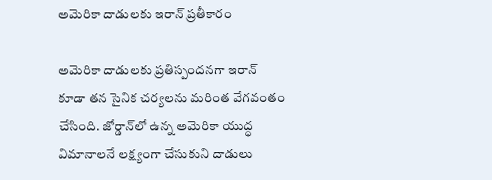అమెరికా దాడులకు ఇరాన్‌ ప్రతీకారం

అమెరికా దాడులకు ప్రతిస్పందనగా ఇరాన్‌ కూడా తన సైనిక చర్యలను మరింత వేగవంతం చేసింది. జోర్డాన్‌లో ఉన్న అమెరికా యుద్ధ విమానాలనే లక్ష్యంగా చేసుకుని దాడులు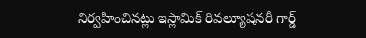నిర్వహించినట్లు ఇస్లామిక్‌ రివల్యూషనరీ గార్డ్‌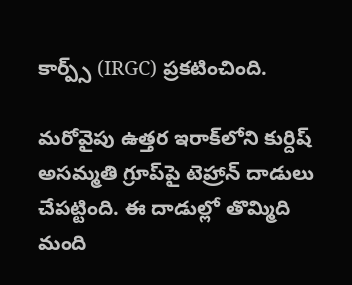కార్ప్స్‌ (IRGC) ప్రకటించింది.

మరోవైపు ఉత్తర ఇరాక్‌లోని కుర్దిష్‌ అసమ్మతి గ్రూప్‌పై టెహ్రాన్‌ దాడులు చేపట్టింది. ఈ దాడుల్లో తొమ్మిది మంది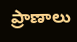ప్రాణాలు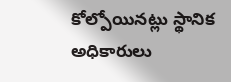కోల్పోయినట్లు స్థానిక అధికారులు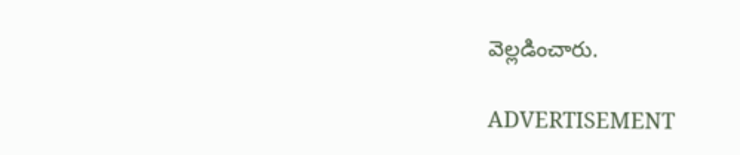వెల్లడించారు.

ADVERTISEMENT